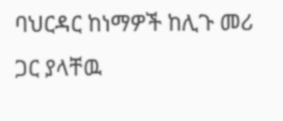ባህርዳር ከነማዎች ከሊጉ መሪ ጋር ያላቸዉ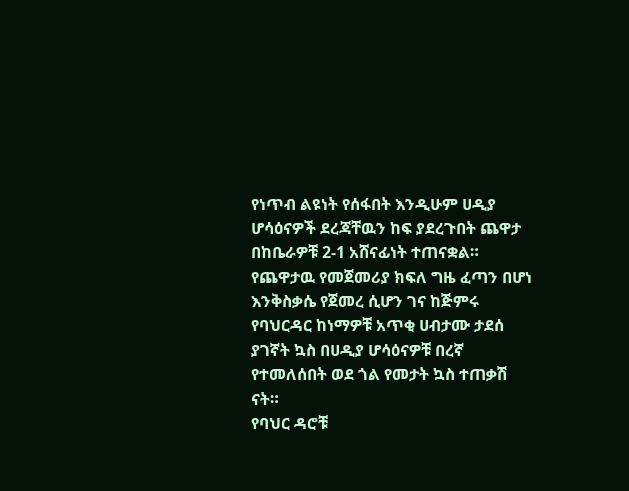የነጥብ ልዩነት የሰፋበት እንዲሁም ሀዲያ ሆሳዕናዎች ደረጃቸዉን ከፍ ያደረጉበት ጨዋታ በከቤራዎቹ 2-1 አሸናፊነት ተጠናቋል።
የጨዋታዉ የመጀመሪያ ክፍለ ግዜ ፈጣን በሆነ እንቅስቃሴ የጀመረ ሲሆን ገና ከጅምሩ የባህርዳር ከነማዎቹ አጥቂ ሀብታሙ ታደሰ ያገኛት ኳስ በሀዲያ ሆሳዕናዎቹ በረኛ የተመለሰበት ወደ ጎል የመታት ኳስ ተጠቃሽ ናት።
የባህር ዳሮቹ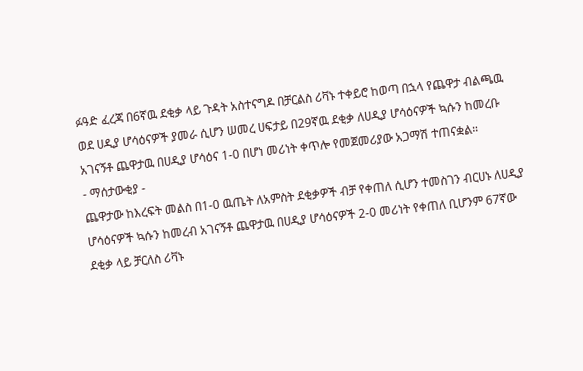ፉዓድ ፈረጃ በ6ኛዉ ደቂቃ ላይ ጉዳት አስተናግዶ በቻርልስ ሪቫኑ ተቀይሮ ከወጣ በኋላ የጨዋታ ብልጫዉ ወደ ሀዲያ ሆሳዕናዎች ያመራ ሲሆን ሠመረ ሀፍታይ በ29ኛዉ ደቂቃ ለሀዲያ ሆሳዕናዎች ኳሱን ከመረቡ አገናኝቶ ጨዋታዉ በሀዲያ ሆሳዕና 1-0 በሆነ መሪነት ቀጥሎ የመጀመሪያው አጋማሽ ተጠናቋል።
- ማሰታውቂያ -
ጨዋታው ከእረፍት መልስ በ1-0 ዉጤት ለአምስት ደቂቃዎች ብቻ የቀጠለ ሲሆን ተመስገን ብርሀኑ ለሀዲያ ሆሳዕናዎች ኳሱን ከመረብ አገናኝቶ ጨዋታዉ በሀዲያ ሆሳዕናዎች 2-0 መሪነት የቀጠለ ቢሆንም 67ኛው ደቂቃ ላይ ቻርለስ ሪቫኑ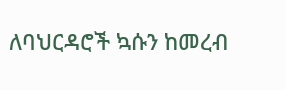ለባህርዳሮች ኳሱን ከመረብ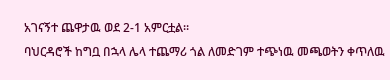አገናኝተ ጨዋታዉ ወደ 2-1 አምርቷል።
ባህርዳሮች ከግቧ በኋላ ሌላ ተጨማሪ ጎል ለመድገም ተጭነዉ መጫወትን ቀጥለዉ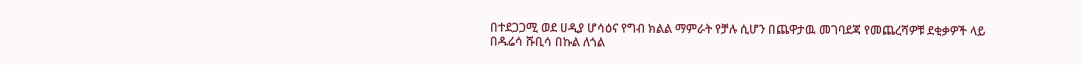በተደጋጋሚ ወደ ሀዲያ ሆሳዕና የግብ ክልል ማምራት የቻሉ ሲሆን በጨዋታዉ መገባደጃ የመጨረሻዎቹ ደቂቃዎች ላይ በዱሬሳ ሹቢሳ በኩል ለጎል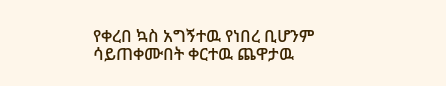የቀረበ ኳስ አግኝተዉ የነበረ ቢሆንም ሳይጠቀሙበት ቀርተዉ ጨዋታዉ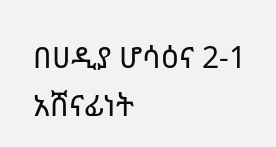በሀዲያ ሆሳዕና 2-1 አሸናፊነት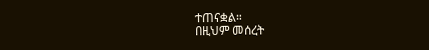ተጠናቋል።
በዚህም መሰረት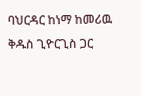ባህርዳር ከነማ ከመሪዉ ቅዱስ ጊዮርጊስ ጋር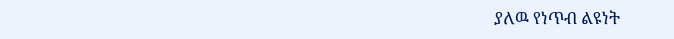ያለዉ የነጥብ ልዩነት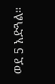ወደ 5 አድጓል።